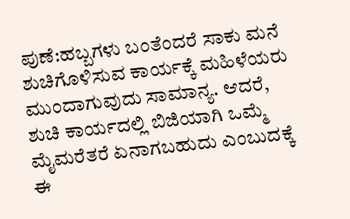ಪುಣೆ:ಹಬ್ಬಗಳು ಬಂತೆಂದರೆ ಸಾಕು ಮನೆ ಶುಚಿಗೊಳಿಸುವ ಕಾರ್ಯಕ್ಕೆ ಮಹಿಳೆಯರು ಮುಂದಾಗುವುದು ಸಾಮಾನ್ಯ. ಆದರೆ, ಶುಚಿ ಕಾರ್ಯದಲ್ಲಿ ಬಿಜಿಯಾಗಿ ಒಮ್ಮೆ ಮೈಮರೆತರೆ ಏನಾಗಬಹುದು ಎಂಬುದಕ್ಕೆ ಈ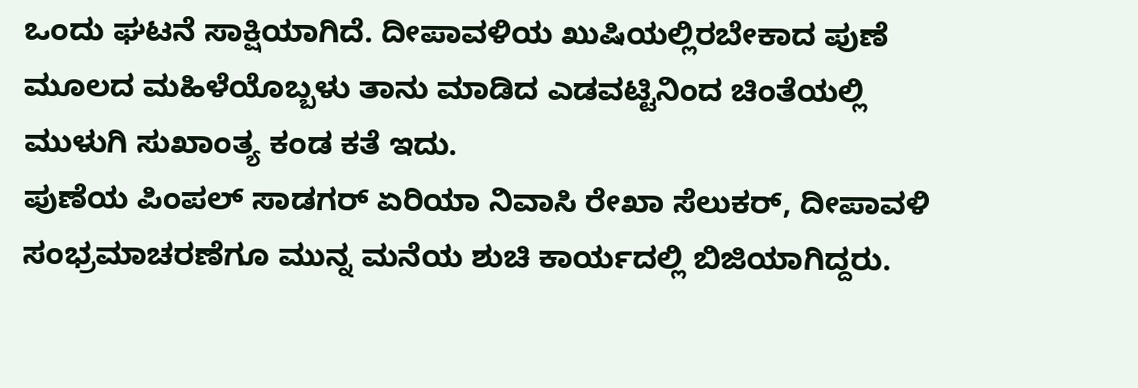ಒಂದು ಘಟನೆ ಸಾಕ್ಷಿಯಾಗಿದೆ. ದೀಪಾವಳಿಯ ಖುಷಿಯಲ್ಲಿರಬೇಕಾದ ಪುಣೆ ಮೂಲದ ಮಹಿಳೆಯೊಬ್ಬಳು ತಾನು ಮಾಡಿದ ಎಡವಟ್ಟಿನಿಂದ ಚಿಂತೆಯಲ್ಲಿ ಮುಳುಗಿ ಸುಖಾಂತ್ಯ ಕಂಡ ಕತೆ ಇದು.
ಪುಣೆಯ ಪಿಂಪಲ್ ಸಾಡಗರ್ ಏರಿಯಾ ನಿವಾಸಿ ರೇಖಾ ಸೆಲುಕರ್, ದೀಪಾವಳಿ ಸಂಭ್ರಮಾಚರಣೆಗೂ ಮುನ್ನ ಮನೆಯ ಶುಚಿ ಕಾರ್ಯದಲ್ಲಿ ಬಿಜಿಯಾಗಿದ್ದರು.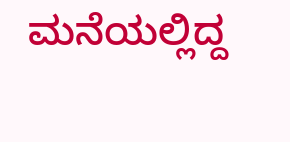ಮನೆಯಲ್ಲಿದ್ದ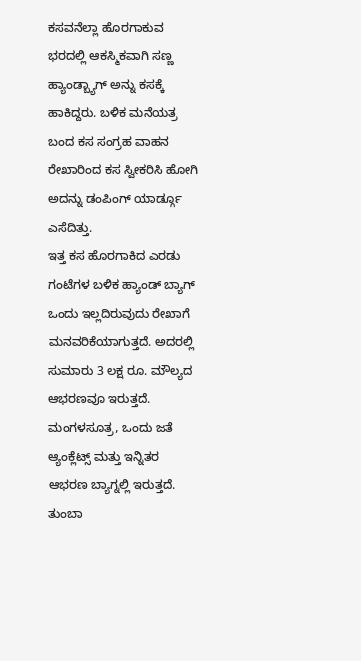ಕಸವನೆಲ್ಲಾ ಹೊರಗಾಕುವ ಭರದಲ್ಲಿ ಆಕಸ್ಮಿಕವಾಗಿ ಸಣ್ಣ ಹ್ಯಾಂಡ್ಬ್ಯಾಗ್ ಅನ್ನು ಕಸಕ್ಕೆ ಹಾಕಿದ್ದರು. ಬಳಿಕ ಮನೆಯತ್ರ ಬಂದ ಕಸ ಸಂಗ್ರಹ ವಾಹನ ರೇಖಾರಿಂದ ಕಸ ಸ್ವೀಕರಿಸಿ ಹೋಗಿ ಅದನ್ನು ಡಂಪಿಂಗ್ ಯಾರ್ಡ್ಗೂ ಎಸೆದಿತ್ತು.
ಇತ್ತ ಕಸ ಹೊರಗಾಕಿದ ಎರಡು ಗಂಟೆಗಳ ಬಳಿಕ ಹ್ಯಾಂಡ್ ಬ್ಯಾಗ್ ಒಂದು ಇಲ್ಲದಿರುವುದು ರೇಖಾಗೆ ಮನವರಿಕೆಯಾಗುತ್ತದೆ. ಅದರಲ್ಲಿ ಸುಮಾರು 3 ಲಕ್ಷ ರೂ. ಮೌಲ್ಯದ ಆಭರಣವೂ ಇರುತ್ತದೆ. ಮಂಗಳಸೂತ್ರ, ಒಂದು ಜತೆ ಆ್ಯಂಕ್ಲೆಟ್ಸ್ ಮತ್ತು ಇನ್ನಿತರ ಆಭರಣ ಬ್ಯಾಗ್ನಲ್ಲಿ ಇರುತ್ತದೆ. ತುಂಬಾ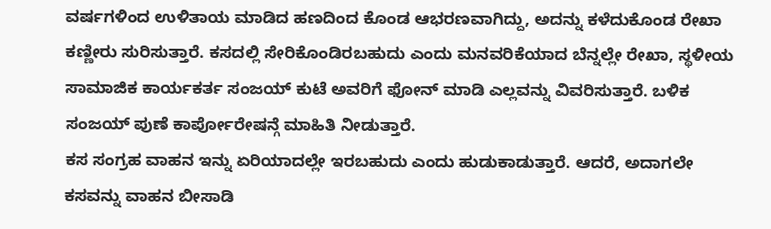ವರ್ಷಗಳಿಂದ ಉಳಿತಾಯ ಮಾಡಿದ ಹಣದಿಂದ ಕೊಂಡ ಆಭರಣವಾಗಿದ್ದು, ಅದನ್ನು ಕಳೆದುಕೊಂಡ ರೇಖಾ ಕಣ್ಣೀರು ಸುರಿಸುತ್ತಾರೆ. ಕಸದಲ್ಲಿ ಸೇರಿಕೊಂಡಿರಬಹುದು ಎಂದು ಮನವರಿಕೆಯಾದ ಬೆನ್ನಲ್ಲೇ ರೇಖಾ, ಸ್ಥಳೀಯ ಸಾಮಾಜಿಕ ಕಾರ್ಯಕರ್ತ ಸಂಜಯ್ ಕುಟೆ ಅವರಿಗೆ ಫೋನ್ ಮಾಡಿ ಎಲ್ಲವನ್ನು ವಿವರಿಸುತ್ತಾರೆ. ಬಳಿಕ ಸಂಜಯ್ ಪುಣೆ ಕಾರ್ಪೋರೇಷನ್ಗೆ ಮಾಹಿತಿ ನೀಡುತ್ತಾರೆ.
ಕಸ ಸಂಗ್ರಹ ವಾಹನ ಇನ್ನು ಏರಿಯಾದಲ್ಲೇ ಇರಬಹುದು ಎಂದು ಹುಡುಕಾಡುತ್ತಾರೆ. ಆದರೆ, ಅದಾಗಲೇ ಕಸವನ್ನು ವಾಹನ ಬೀಸಾಡಿ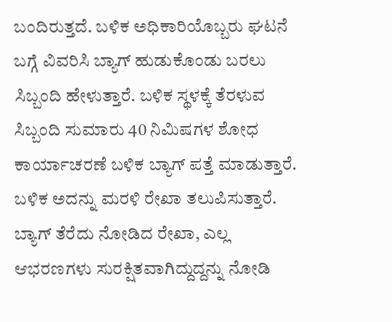ಬಂದಿರುತ್ತದೆ. ಬಳಿಕ ಅಧಿಕಾರಿಯೊಬ್ಬರು ಘಟನೆ ಬಗ್ಗೆ ವಿವರಿಸಿ ಬ್ಯಾಗ್ ಹುಡುಕೊಂಡು ಬರಲು ಸಿಬ್ಬಂದಿ ಹೇಳುತ್ತಾರೆ. ಬಳಿಕ ಸ್ಥಳಕ್ಕೆ ತೆರಳುವ ಸಿಬ್ಬಂದಿ ಸುಮಾರು 40 ನಿಮಿಷಗಳ ಶೋಧ ಕಾರ್ಯಾಚರಣೆ ಬಳಿಕ ಬ್ಯಾಗ್ ಪತ್ತೆ ಮಾಡುತ್ತಾರೆ. ಬಳಿಕ ಅದನ್ನು ಮರಳಿ ರೇಖಾ ತಲುಪಿಸುತ್ತಾರೆ. ಬ್ಯಾಗ್ ತೆರೆದು ನೋಡಿದ ರೇಖಾ, ಎಲ್ಲ ಆಭರಣಗಳು ಸುರಕ್ಷಿತವಾಗಿದ್ದುದ್ದನ್ನು ನೋಡಿ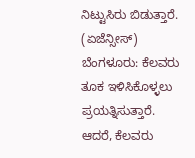ನಿಟ್ಟುಸಿರು ಬಿಡುತ್ತಾರೆ. (ಏಜೆನ್ಸೀಸ್)
ಬೆಂಗಳೂರು: ಕೆಲವರು ತೂಕ ಇಳಿಸಿಕೊಳ್ಳಲು ಪ್ರಯತ್ನಿಸುತ್ತಾರೆ. ಆದರೆ, ಕೆಲವರು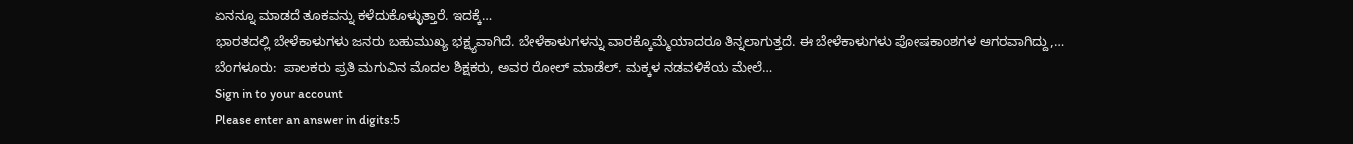ಏನನ್ನೂ ಮಾಡದೆ ತೂಕವನ್ನು ಕಳೆದುಕೊಳ್ಳುತ್ತಾರೆ. ಇದಕ್ಕೆ…
ಭಾರತದಲ್ಲಿ ಬೇಳೆಕಾಳುಗಳು ಜನರು ಬಹುಮುಖ್ಯ ಭಕ್ಷ್ಯವಾಗಿದೆ. ಬೇಳೆಕಾಳುಗಳನ್ನು ವಾರಕ್ಕೊಮ್ಮೆಯಾದರೂ ತಿನ್ನಲಾಗುತ್ತದೆ. ಈ ಬೇಳೆಕಾಳುಗಳು ಪೋಷಕಾಂಶಗಳ ಆಗರವಾಗಿದ್ದು,…
ಬೆಂಗಳೂರು:  ಪಾಲಕರು ಪ್ರತಿ ಮಗುವಿನ ಮೊದಲ ಶಿಕ್ಷಕರು, ಅವರ ರೋಲ್ ಮಾಡೆಲ್. ಮಕ್ಕಳ ನಡವಳಿಕೆಯ ಮೇಲೆ…
Sign in to your account
Please enter an answer in digits:5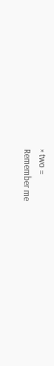× two =
Remember me